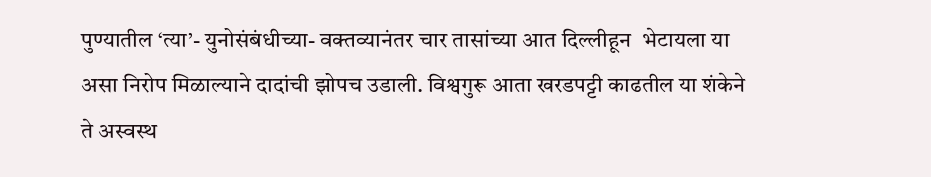पुण्यातील ‘त्या’- युनोसंबंधीच्या- वक्तव्यानंतर चार तासांच्या आत दिल्लीहून  भेटायला या असा निरोप मिळाल्याने दादांची झोपच उडाली. विश्वगुरू आता खरडपट्टी काढतील या शंकेने ते अस्वस्थ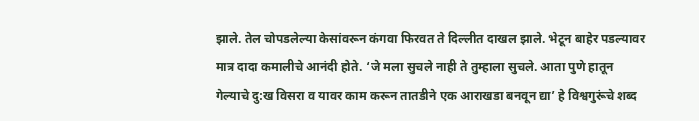झाले. तेल चोपडलेल्या केसांवरून कंगवा फिरवत ते दिल्लीत दाखल झाले. भेटून बाहेर पडल्यावर मात्र दादा कमालीचे आनंदी होते. ‘जे मला सुचले नाही ते तुम्हाला सुचले. आता पुणे हातून गेल्याचे दु:ख विसरा व यावर काम करून तातडीने एक आराखडा बनवून द्या’ हे विश्वगुरूंचे शब्द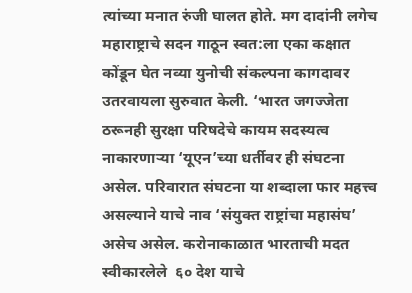त्यांच्या मनात रुंजी घालत होते. मग दादांनी लगेच महाराष्ट्राचे सदन गाठून स्वत:ला एका कक्षात कोंडून घेत नव्या युनोची संकल्पना कागदावर उतरवायला सुरुवात केली. ‘भारत जगज्जेता ठरूनही सुरक्षा परिषदेचे कायम सदस्यत्व नाकारणाऱ्या ‘यूएन’च्या धर्तीवर ही संघटना असेल. परिवारात संघटना या शब्दाला फार महत्त्व असल्याने याचे नाव ‘संयुक्त राष्ट्रांचा महासंघ’ असेच असेल. करोनाकाळात भारताची मदत स्वीकारलेले  ६० देश याचे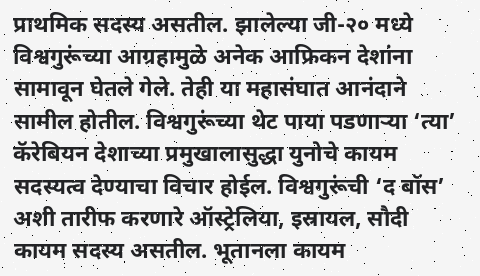प्राथमिक सदस्य असतील. झालेल्या जी-२० मध्ये विश्वगुरूंच्या आग्रहामुळे अनेक आफ्रिकन देशांना सामावून घेतले गेले. तेही या महासंघात आनंदाने सामील होतील. विश्वगुरूंच्या थेट पाया पडणाऱ्या ‘त्या’ कॅरेबियन देशाच्या प्रमुखालासुद्धा युनोचे कायम सदस्यत्व देण्याचा विचार होईल. विश्वगुरूंची ‘द बॉस’ अशी तारीफ करणारे ऑस्ट्रेलिया, इस्रायल, सौदी कायम सदस्य असतील. भूतानला कायम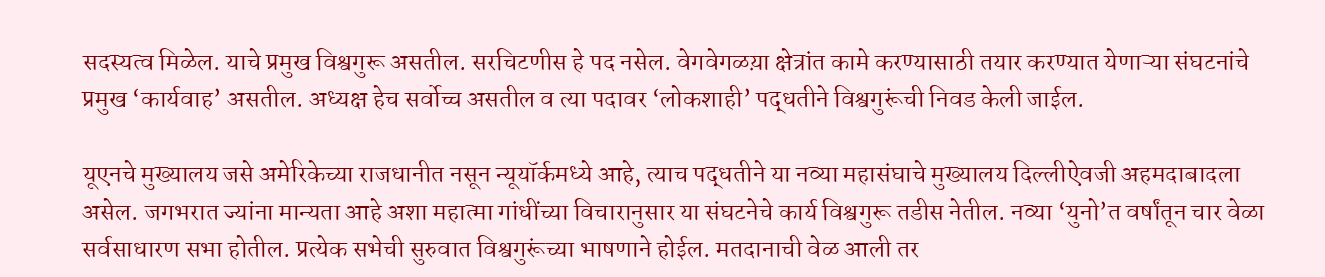सदस्यत्व मिळेल. याचे प्रमुख विश्वगुरू असतील. सरचिटणीस हे पद नसेल. वेगवेगळय़ा क्षेत्रांत कामे करण्यासाठी तयार करण्यात येणाऱ्या संघटनांचे प्रमुख ‘कार्यवाह’ असतील. अध्यक्ष हेच सर्वोच्च असतील व त्या पदावर ‘लोकशाही’ पद्धतीने विश्वगुरूंची निवड केली जाईल.

यूएनचे मुख्यालय जसे अमेरिकेच्या राजधानीत नसून न्यूयॉर्कमध्ये आहे, त्याच पद्धतीने या नव्या महासंघाचे मुख्यालय दिल्लीऐवजी अहमदाबादला असेल. जगभरात ज्यांना मान्यता आहे अशा महात्मा गांधींच्या विचारानुसार या संघटनेचे कार्य विश्वगुरू तडीस नेतील. नव्या ‘युनो’त वर्षांतून चार वेळा सर्वसाधारण सभा होतील. प्रत्येक सभेची सुरुवात विश्वगुरूंच्या भाषणाने होईल. मतदानाची वेळ आली तर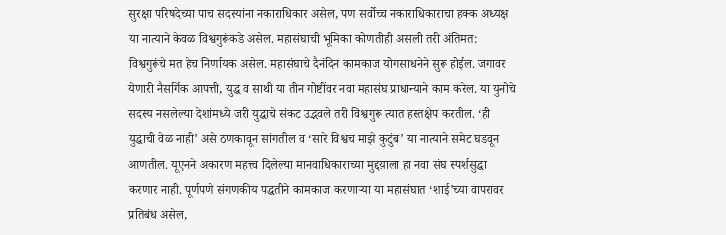सुरक्षा परिषदेच्या पाच सदस्यांना नकाराधिकार असेल, पण सर्वोच्च नकाराधिकाराचा हक्क अध्यक्ष या नात्याने केवळ विश्वगुरूंकडे असेल. महासंघाची भूमिका कोणतीही असली तरी अंतिमत: विश्वगुरूंचे मत हेच निर्णायक असेल. महासंघाचे दैनंदिन कामकाज योगसाधनेने सुरू होईल. जगावर येणारी नैसर्गिक आपत्ती, युद्ध व साथी या तीन गोष्टींवर नवा महासंघ प्राधान्याने काम करेल. या युनोचे सदस्य नसलेल्या देशांमध्ये जरी युद्धाचे संकट उद्भवले तरी विश्वगुरू त्यात हस्तक्षेप करतील. ‘ही युद्धाची वेळ नाही’ असे ठणकावून सांगतील व ‘सारे विश्वच माझे कुटुंब’ या नात्याने समेट घडवून आणतील. यूएनने अकारण महत्त्व दिलेल्या मानवाधिकाराच्या मुद्दय़ाला हा नवा संघ स्पर्शसुद्धा करणार नाही. पूर्णपणे संगणकीय पद्धतीने कामकाज करणाऱ्या या महासंघात ‘शाई’च्या वापरावर प्रतिबंध असेल,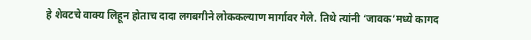हे शेवटचे वाक्य लिहून होताच दादा लगबगीने लोककल्याण मार्गावर गेले. तिथे त्यांनी ‘जावक’मध्ये कागद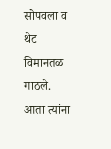सोपवला व थेट विमानतळ गाठले. आता त्यांना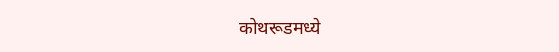कोथरूडमध्ये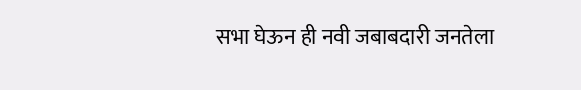सभा घेऊन ही नवी जबाबदारी जनतेला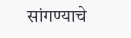सांगण्याचे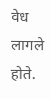वेध लागले होते.